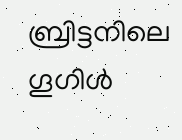ബ്രിട്ടനിലെ ഗൂഗിൾ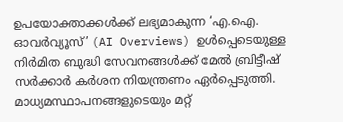ഉപയോക്താക്കൾക്ക് ലഭ്യമാകുന്ന ‘എ.ഐ. ഓവർവ്യൂസ്’ (AI Overviews) ഉൾപ്പെടെയുള്ള നിർമിത ബുദ്ധി സേവനങ്ങൾക്ക് മേൽ ബ്രിട്ടീഷ് സർക്കാർ കർശന നിയന്ത്രണം ഏർപ്പെടുത്തി. മാധ്യമസ്ഥാപനങ്ങളുടെയും മറ്റ്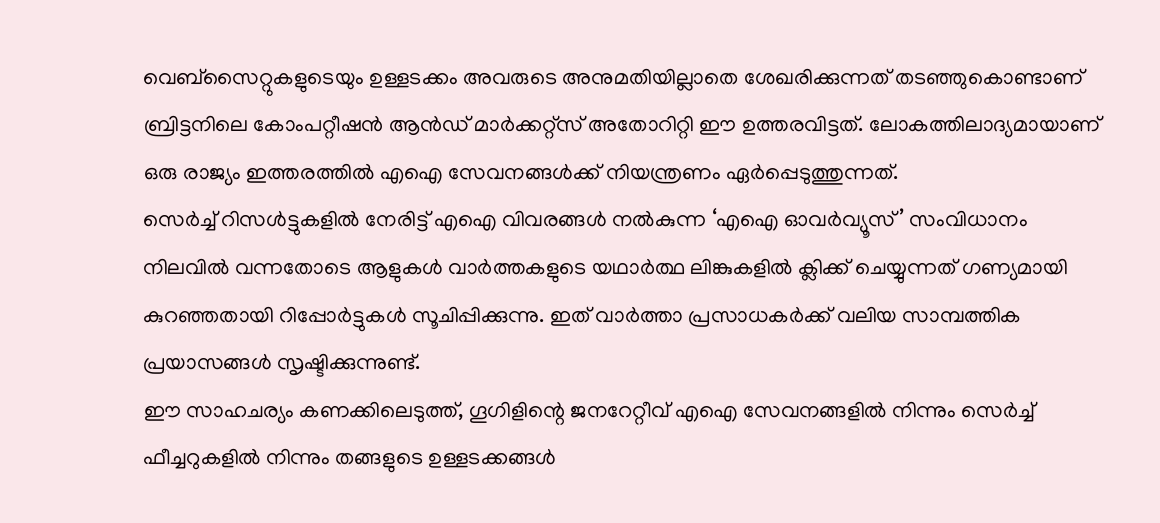വെബ്സൈറ്റുകളുടെയും ഉള്ളടക്കം അവരുടെ അനുമതിയില്ലാതെ ശേഖരിക്കുന്നത് തടഞ്ഞുകൊണ്ടാണ് ബ്രിട്ടനിലെ കോംപറ്റീഷൻ ആൻഡ് മാർക്കറ്റ്സ് അതോറിറ്റി ഈ ഉത്തരവിട്ടത്. ലോകത്തിലാദ്യമായാണ് ഒരു രാജ്യം ഇത്തരത്തിൽ എഐ സേവനങ്ങൾക്ക് നിയന്ത്രണം ഏർപ്പെടുത്തുന്നത്.
സെർച്ച് റിസൾട്ടുകളിൽ നേരിട്ട് എഐ വിവരങ്ങൾ നൽകുന്ന ‘എഐ ഓവർവ്യൂസ്’ സംവിധാനം നിലവിൽ വന്നതോടെ ആളുകൾ വാർത്തകളുടെ യഥാർത്ഥ ലിങ്കുകളിൽ ക്ലിക്ക് ചെയ്യുന്നത് ഗണ്യമായി കുറഞ്ഞതായി റിപ്പോർട്ടുകൾ സൂചിപ്പിക്കുന്നു. ഇത് വാർത്താ പ്രസാധകർക്ക് വലിയ സാമ്പത്തിക പ്രയാസങ്ങൾ സൃഷ്ടിക്കുന്നുണ്ട്.
ഈ സാഹചര്യം കണക്കിലെടുത്ത്, ഗൂഗിളിന്റെ ജനറേറ്റീവ് എഐ സേവനങ്ങളിൽ നിന്നും സെർച്ച് ഫീച്ചറുകളിൽ നിന്നും തങ്ങളുടെ ഉള്ളടക്കങ്ങൾ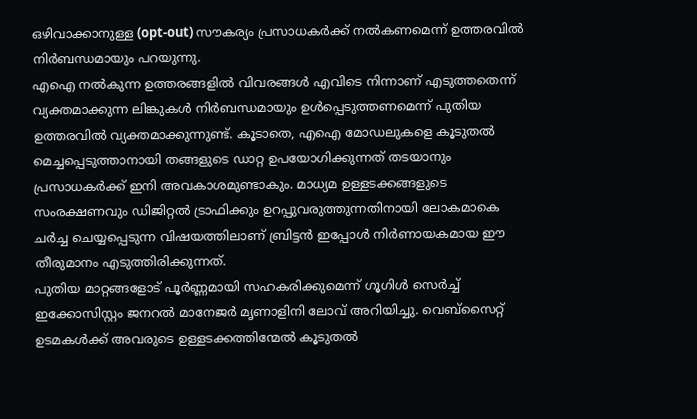ഒഴിവാക്കാനുള്ള (opt-out) സൗകര്യം പ്രസാധകർക്ക് നൽകണമെന്ന് ഉത്തരവിൽ നിർബന്ധമായും പറയുന്നു.
എഐ നൽകുന്ന ഉത്തരങ്ങളിൽ വിവരങ്ങൾ എവിടെ നിന്നാണ് എടുത്തതെന്ന് വ്യക്തമാക്കുന്ന ലിങ്കുകൾ നിർബന്ധമായും ഉൾപ്പെടുത്തണമെന്ന് പുതിയ ഉത്തരവിൽ വ്യക്തമാക്കുന്നുണ്ട്. കൂടാതെ, എഐ മോഡലുകളെ കൂടുതൽ മെച്ചപ്പെടുത്താനായി തങ്ങളുടെ ഡാറ്റ ഉപയോഗിക്കുന്നത് തടയാനും പ്രസാധകർക്ക് ഇനി അവകാശമുണ്ടാകും. മാധ്യമ ഉള്ളടക്കങ്ങളുടെ സംരക്ഷണവും ഡിജിറ്റൽ ട്രാഫിക്കും ഉറപ്പുവരുത്തുന്നതിനായി ലോകമാകെ ചർച്ച ചെയ്യപ്പെടുന്ന വിഷയത്തിലാണ് ബ്രിട്ടൻ ഇപ്പോൾ നിർണായകമായ ഈ തീരുമാനം എടുത്തിരിക്കുന്നത്.
പുതിയ മാറ്റങ്ങളോട് പൂർണ്ണമായി സഹകരിക്കുമെന്ന് ഗൂഗിൾ സെർച്ച് ഇക്കോസിസ്റ്റം ജനറൽ മാനേജർ മൃണാളിനി ലോവ് അറിയിച്ചു. വെബ്സൈറ്റ് ഉടമകൾക്ക് അവരുടെ ഉള്ളടക്കത്തിന്മേൽ കൂടുതൽ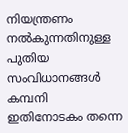നിയന്ത്രണം നൽകുന്നതിനുള്ള പുതിയ സംവിധാനങ്ങൾ കമ്പനി ഇതിനോടകം തന്നെ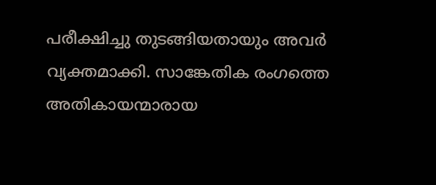പരീക്ഷിച്ചു തുടങ്ങിയതായും അവർ വ്യക്തമാക്കി. സാങ്കേതിക രംഗത്തെ അതികായന്മാരായ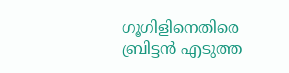ഗൂഗിളിനെതിരെ ബ്രിട്ടൻ എടുത്ത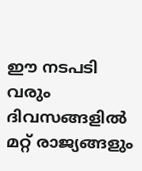ഈ നടപടി വരും ദിവസങ്ങളിൽ മറ്റ് രാജ്യങ്ങളും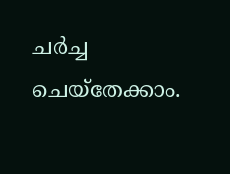ചർച്ച ചെയ്തേക്കാം.